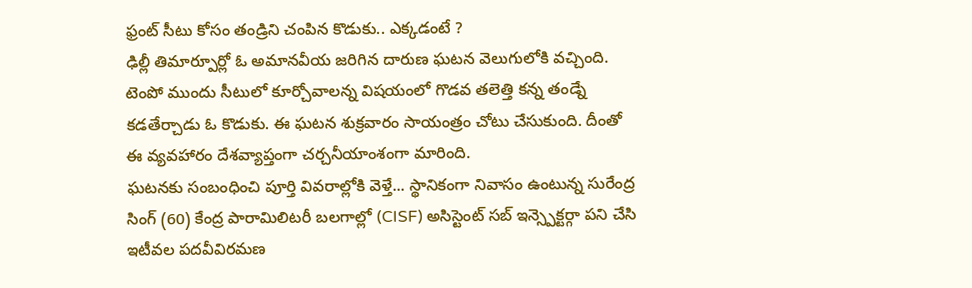ఫ్రంట్ సీటు కోసం తండ్రిని చంపిన కొడుకు.. ఎక్కడంటే ?
ఢిల్లీ తిమార్పూర్లో ఓ అమానవీయ జరిగిన దారుణ ఘటన వెలుగులోకి వచ్చింది. టెంపో ముందు సీటులో కూర్చోవాలన్న విషయంలో గొడవ తలెత్తి కన్న తండ్నే కడతేర్చాడు ఓ కొడుకు. ఈ ఘటన శుక్రవారం సాయంత్రం చోటు చేసుకుంది. దీంతో ఈ వ్యవహారం దేశవ్యాప్తంగా చర్చనీయాంశంగా మారింది.
ఘటనకు సంబంధించి పూర్తి వివరాల్లోకి వెళ్తే... స్థానికంగా నివాసం ఉంటున్న సురేంద్ర సింగ్ (60) కేంద్ర పారామిలిటరీ బలగాల్లో (CISF) అసిస్టెంట్ సబ్ ఇన్స్పెక్టర్గా పని చేసి ఇటీవల పదవీవిరమణ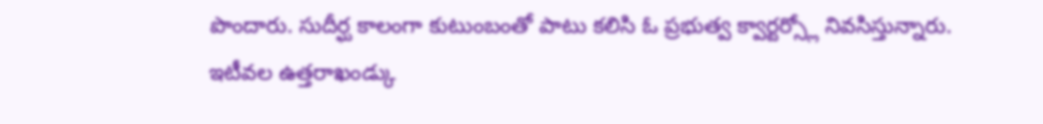పొందారు. సుదీర్ఘ కాలంగా కుటుంబంతో పాటు కలిసి ఓ ప్రభుత్వ క్వార్టర్స్లో నివసిస్తున్నారు. ఇటీవల ఉత్తరాఖండ్కు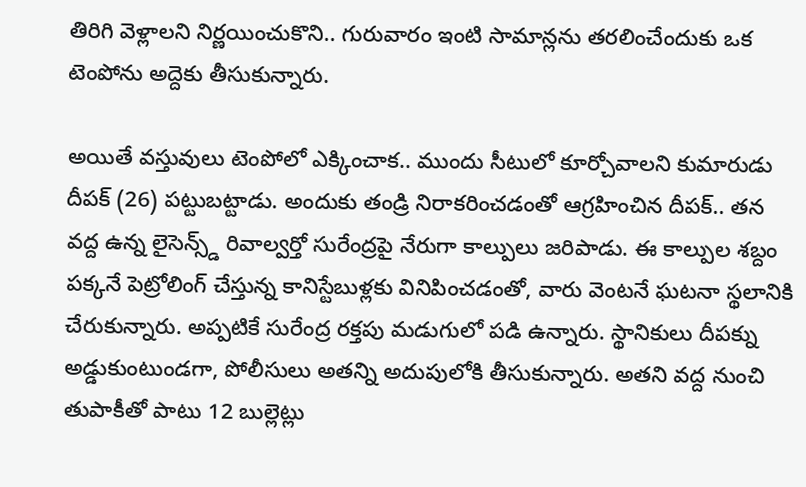తిరిగి వెళ్లాలని నిర్ణయించుకొని.. గురువారం ఇంటి సామాన్లను తరలించేందుకు ఒక టెంపోను అద్దెకు తీసుకున్నారు.

అయితే వస్తువులు టెంపోలో ఎక్కించాక.. ముందు సీటులో కూర్చోవాలని కుమారుడు దీపక్ (26) పట్టుబట్టాడు. అందుకు తండ్రి నిరాకరించడంతో ఆగ్రహించిన దీపక్.. తన వద్ద ఉన్న లైసెన్స్డ్ రివాల్వర్తో సురేంద్రపై నేరుగా కాల్పులు జరిపాడు. ఈ కాల్పుల శబ్దం పక్కనే పెట్రోలింగ్ చేస్తున్న కానిస్టేబుళ్లకు వినిపించడంతో, వారు వెంటనే ఘటనా స్థలానికి చేరుకున్నారు. అప్పటికే సురేంద్ర రక్తపు మడుగులో పడి ఉన్నారు. స్థానికులు దీపక్ను అడ్డుకుంటుండగా, పోలీసులు అతన్ని అదుపులోకి తీసుకున్నారు. అతని వద్ద నుంచి తుపాకీతో పాటు 12 బుల్లెట్లు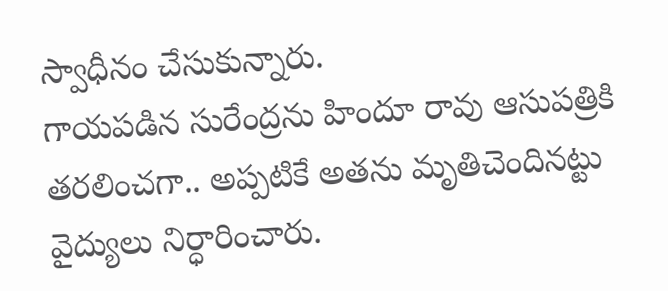స్వాధీనం చేసుకున్నారు.
గాయపడిన సురేంద్రను హిందూ రావు ఆసుపత్రికి తరలించగా.. అప్పటికే అతను మృతిచెందినట్టు వైద్యులు నిర్ధారించారు.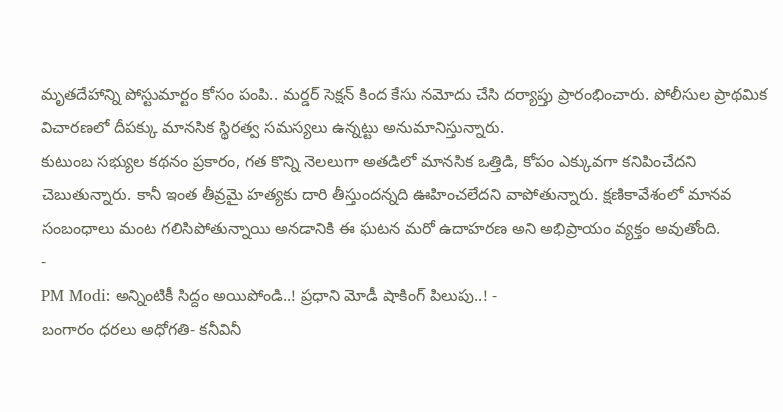మృతదేహాన్ని పోస్టుమార్టం కోసం పంపి.. మర్డర్ సెక్షన్ కింద కేసు నమోదు చేసి దర్యాప్తు ప్రారంభించారు. పోలీసుల ప్రాథమిక విచారణలో దీపక్కు మానసిక స్థిరత్వ సమస్యలు ఉన్నట్టు అనుమానిస్తున్నారు.
కుటుంబ సభ్యుల కథనం ప్రకారం, గత కొన్ని నెలలుగా అతడిలో మానసిక ఒత్తిడి, కోపం ఎక్కువగా కనిపించేదని చెబుతున్నారు. కానీ ఇంత తీవ్రమై హత్యకు దారి తీస్తుందన్నది ఊహించలేదని వాపోతున్నారు. క్షణికావేశంలో మానవ సంబంధాలు మంట గలిసిపోతున్నాయి అనడానికి ఈ ఘటన మరో ఉదాహరణ అని అభిప్రాయం వ్యక్తం అవుతోంది.
-
PM Modi: అన్నింటికీ సిద్దం అయిపోండి..! ప్రధాని మోడీ షాకింగ్ పిలుపు..! -
బంగారం ధరలు అధోగతి- కనీవినీ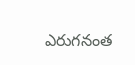ఎరుగనంత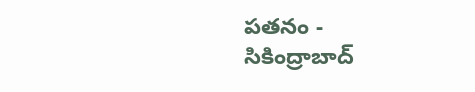పతనం -
సికింద్రాబాద్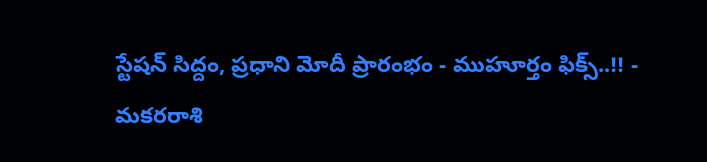స్టేషన్ సిద్దం, ప్రధాని మోదీ ప్రారంభం - ముహూర్తం ఫిక్స్..!! -
మకరరాశి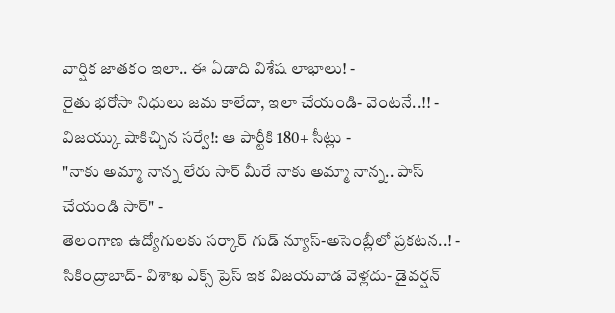వార్షిక జాతకం ఇలా.. ఈ ఏడాది విశేష లాభాలు! -
రైతు భరోసా నిధులు జమ కాలేదా, ఇలా చేయండి- వెంటనే..!! -
విజయ్కు షాకిచ్చిన సర్వే!: ఆ పార్టీకి 180+ సీట్లు -
"నాకు అమ్మా నాన్న లేరు సార్ మీరే నాకు అమ్మా నాన్న.. పాస్ చేయండి సార్" -
తెలంగాణ ఉద్యోగులకు సర్కార్ గుడ్ న్యూస్-అసెంబ్లీలో ప్రకటన..! -
సికింద్రాబాద్- విశాఖ ఎక్స్ ప్రెస్ ఇక విజయవాడ వెళ్లదు- డైవర్షన్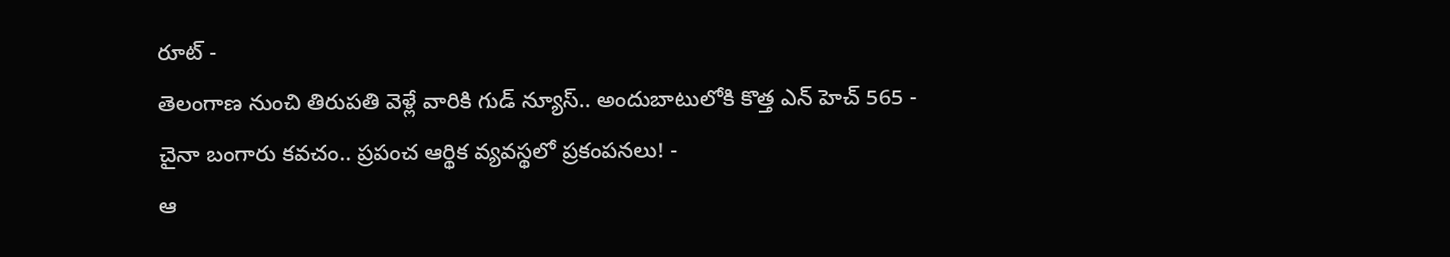రూట్ -
తెలంగాణ నుంచి తిరుపతి వెళ్లే వారికి గుడ్ న్యూస్.. అందుబాటులోకి కొత్త ఎన్ హెచ్ 565 -
చైనా బంగారు కవచం.. ప్రపంచ ఆర్థిక వ్యవస్థలో ప్రకంపనలు! -
ఆ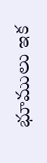భూములు ఇక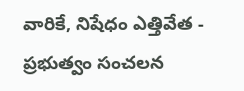వారికే, నిషేధం ఎత్తివేత - ప్రభుత్వం సంచలన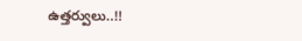ఉత్తర్వులు..!!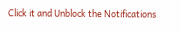Click it and Unblock the Notifications